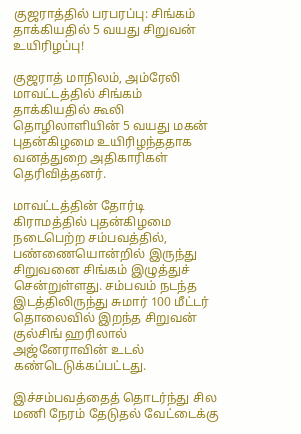குஜராத்தில் பரபரப்பு: சிங்கம் தாக்கியதில் 5 வயது சிறுவன் உயிரிழப்பு!

குஜராத் மாநிலம், அம்ரேலி மாவட்டத்தில் சிங்கம் தாக்கியதில் கூலி தொழிலாளியின் 5 வயது மகன் புதன்கிழமை உயிரிழந்ததாக வனத்துறை அதிகாரிகள் தெரிவித்தனர்.

மாவட்டத்தின் தோர்டி கிராமத்தில் புதன்கிழமை நடைபெற்ற சம்பவத்தில், பண்ணையொன்றில் இருந்து சிறுவனை சிங்கம் இழுத்துச் சென்றுள்ளது. சம்பவம் நடந்த இடத்திலிருந்து சுமார் 100 மீட்டர் தொலைவில் இறந்த சிறுவன் குல்சிங் ஹரிலால் அஜ்னேராவின் உடல் கண்டெடுக்கப்பட்டது.

இச்சம்பவத்தைத் தொடர்ந்து சில மணி நேரம் தேடுதல் வேட்டைக்கு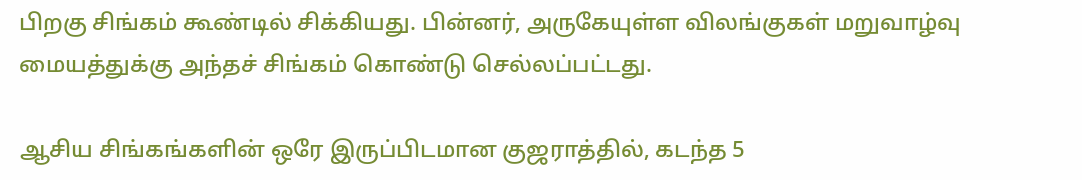பிறகு சிங்கம் கூண்டில் சிக்கியது. பின்னர், அருகேயுள்ள விலங்குகள் மறுவாழ்வு மையத்துக்கு அந்தச் சிங்கம் கொண்டு செல்லப்பட்டது.

ஆசிய சிங்கங்களின் ஒரே இருப்பிடமான குஜராத்தில், கடந்த 5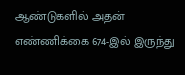ஆண்டுகளில் அதன் எண்ணிக்கை 674-இல் இருந்து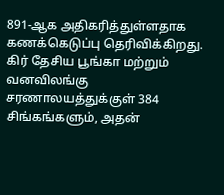891-ஆக அதிகரித்துள்ளதாக கணக்கெடுப்பு தெரிவிக்கிறது. கிர் தேசிய பூங்கா மற்றும் வனவிலங்கு சரணாலயத்துக்குள் 384 சிங்கங்களும், அதன்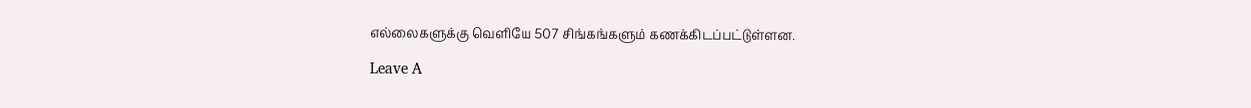எல்லைகளுக்கு வெளியே 507 சிங்கங்களும் கணக்கிடப்பட்டுள்ளன.

Leave A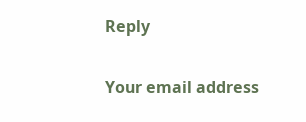Reply

Your email address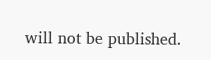will not be published.